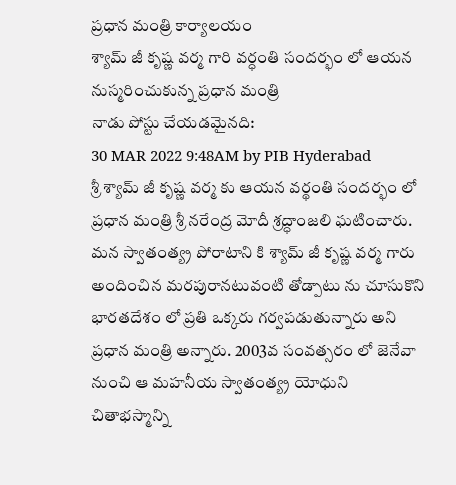ప్రధాన మంత్రి కార్యాలయం
శ్యామ్ జీ కృష్ణ వర్మ గారి వర్ధంతి సందర్భం లో ఆయన నుస్మరించుకున్న ప్రధాన మంత్రి
నాడు పోస్టు చేయడమైనది:
30 MAR 2022 9:48AM by PIB Hyderabad
శ్రీ శ్యామ్ జీ కృష్ణ వర్మ కు ఆయన వర్థంతి సందర్భం లో ప్రధాన మంత్రి శ్రీ నరేంద్ర మోదీ శ్రద్ధాంజలి ఘటించారు.
మన స్వాతంత్య్ర పోరాటాని కి శ్యామ్ జీ కృష్ణ వర్మ గారు అందించిన మరపురానటువంటి తోడ్పాటు ను చూసుకొని భారతదేశం లో ప్రతి ఒక్కరు గర్వపడుతున్నారు అని ప్రధాన మంత్రి అన్నారు. 2003వ సంవత్సరం లో జెనేవా నుంచి ఆ మహనీయ స్వాతంత్య్ర యోధుని చితాభస్మాన్ని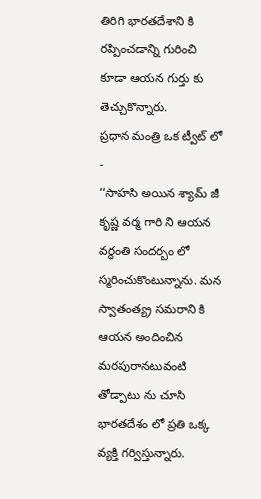తిరిగి భారతదేశాని కి రప్పించడాన్ని గురించి కూడా ఆయన గుర్తు కు తెచ్చుకొన్నారు.
ప్రధాన మంత్రి ఒక ట్వీట్ లో -
‘‘సాహసి అయిన శ్యామ్ జీ కృష్ణ వర్మ గారి ని ఆయన వర్ధంతి సందర్బం లో స్మరించుకొంటున్నాను. మన స్వాతంత్య్ర సమరాని కి ఆయన అందించిన మరపురానటువంటి తోడ్పాటు ను చూసి భారతదేశం లో ప్రతి ఒక్క వ్యక్తి గర్విస్తున్నారు.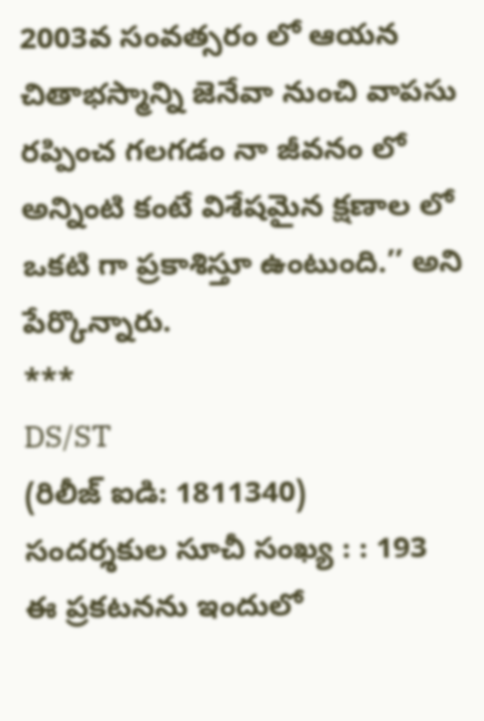2003వ సంవత్సరం లో ఆయన చితాభస్మాన్ని జెనేవా నుంచి వాపసు రప్పించ గలగడం నా జీవనం లో అన్నింటి కంటే విశేషమైన క్షణాల లో ఒకటి గా ప్రకాశిస్తూ ఉంటుంది.’’ అని పేర్కొన్నారు.
***
DS/ST
(రిలీజ్ ఐడి: 1811340)
సందర్శకుల సూచీ సంఖ్య : : 193
ఈ ప్రకటనను ఇందులో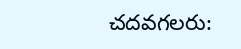చదవగలరు: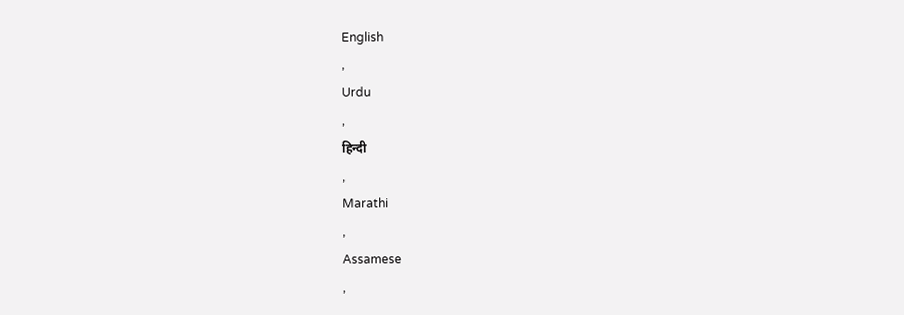English
,
Urdu
,
हिन्दी
,
Marathi
,
Assamese
,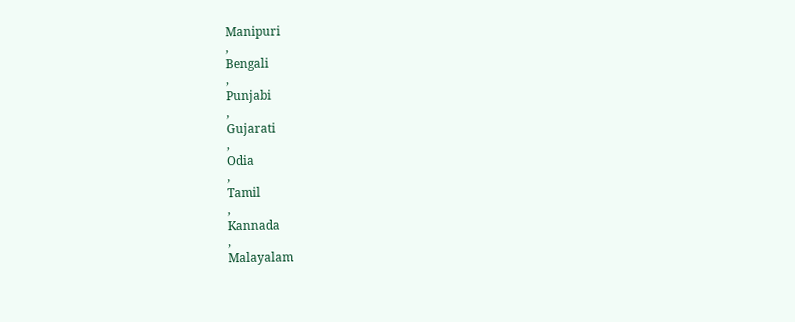Manipuri
,
Bengali
,
Punjabi
,
Gujarati
,
Odia
,
Tamil
,
Kannada
,
Malayalam